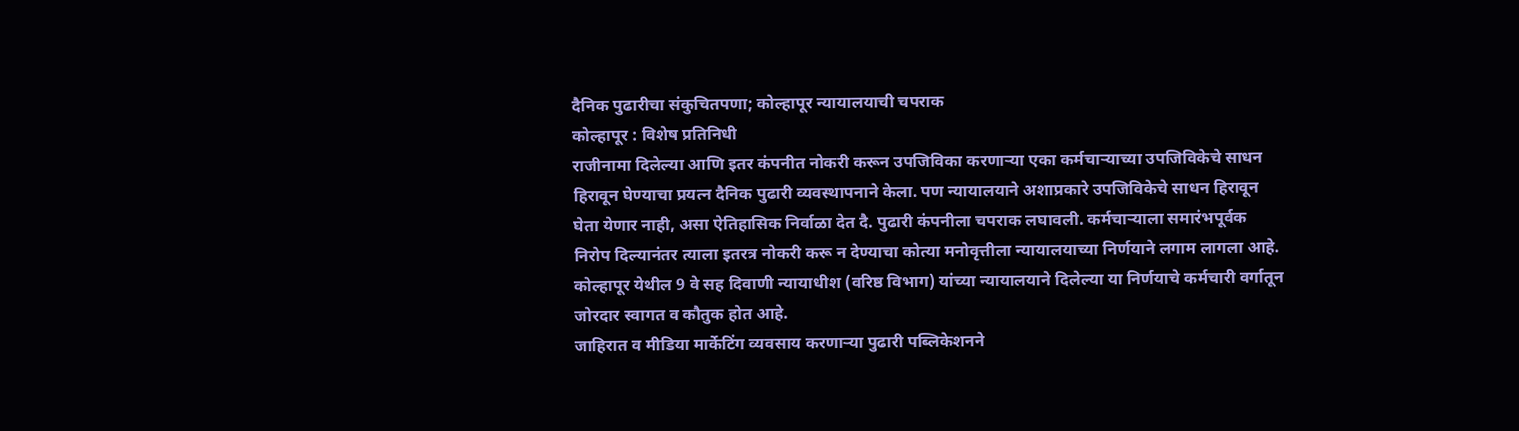दैनिक पुढारीचा संकुचितपणा; कोल्हापूर न्यायालयाची चपराक
कोल्हापूर : विशेष प्रतिनिधी
राजीनामा दिलेल्या आणि इतर कंपनीत नोकरी करून उपजिविका करणाऱ्या एका कर्मचाऱ्याच्या उपजिविकेचे साधन हिरावून घेण्याचा प्रयत्न दैनिक पुढारी व्यवस्थापनाने केला. पण न्यायालयाने अशाप्रकारे उपजिविकेचे साधन हिरावून घेता येणार नाही, असा ऐतिहासिक निर्वाळा देत दै. पुढारी कंपनीला चपराक लघावली. कर्मचाऱ्याला समारंभपूर्वक निरोप दिल्यानंतर त्याला इतरत्र नोकरी करू न देण्याचा कोत्या मनोवृत्तीला न्यायालयाच्या निर्णयाने लगाम लागला आहे.
कोल्हापूर येथील 9 वे सह दिवाणी न्यायाधीश (वरिष्ठ विभाग) यांच्या न्यायालयाने दिलेल्या या निर्णयाचे कर्मचारी वर्गातून जोरदार स्वागत व कौतुक होत आहे.
जाहिरात व मीडिया मार्केटिंग व्यवसाय करणाऱ्या पुढारी पब्लिकेशनने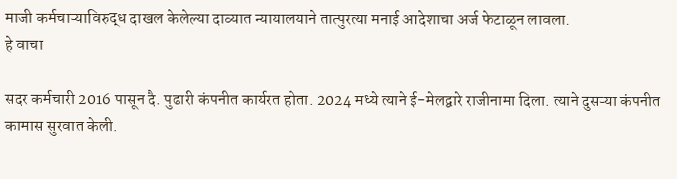माजी कर्मचाऱ्याविरुद्ध दाखल केलेल्या दाव्यात न्यायालयाने तात्पुरत्या मनाई आदेशाचा अर्ज फेटाळून लावला.
हे वाचा

सदर कर्मचारी 2016 पासून दै. पुढारी कंपनीत कार्यरत होता. 2024 मध्ये त्याने ई-मेलद्वारे राजीनामा दिला. त्याने दुसऱ्या कंपनीत कामास सुरवात केली.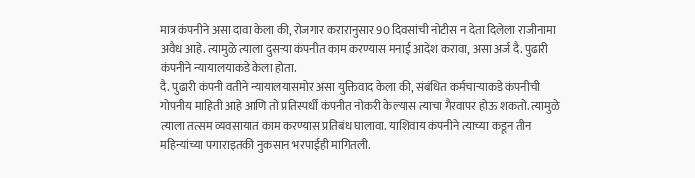मात्र कंपनीने असा दावा केला की, रोजगार करारानुसार 90 दिवसांची नोटीस न देता दिलेला राजीनामा अवैध आहे. त्यामुळे त्याला दुसऱ्या कंपनीत काम करण्यास मनाई आदेश करावा, असा अर्ज दै. पुढारी कंपनीने न्यायालयाकडे केला होता.
दै. पुढारी कंपनी वतीने न्यायालयासमोर असा युक्तिवाद केला की, संबंधित कर्मचाऱ्याकडे कंपनीची गोपनीय माहिती आहे आणि तो प्रतिस्पर्धी कंपनीत नोकरी केल्यास त्याचा गैरवापर होऊ शकतो. त्यामुळे त्याला तत्सम व्यवसायात काम करण्यास प्रतिबंध घालावा. याशिवाय कंपनीने त्याच्या कडून तीन महिन्यांच्या पगाराइतकी नुकसान भरपाईही मागितली.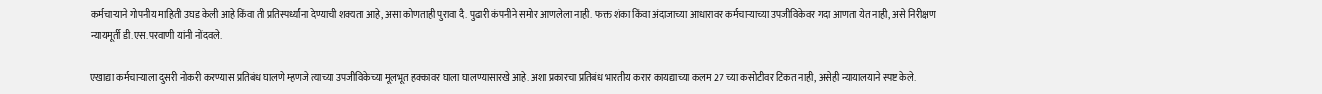कर्मचाऱ्याने गोपनीय माहिती उघड केली आहे किंवा ती प्रतिस्पर्ध्यांना देण्याची शक्यता आहे, असा कोणताही पुरावा दै. पुढारी कंपनीने समोर आणलेला नाही. फक्त शंका किंवा अंदाजाच्या आधारावर कर्मचाऱ्याच्या उपजीविकेवर गदा आणता येत नाही, असे निरीक्षण न्यायमूर्ती डी.एस.परवाणी यांनी नोंदवले.

एखाद्या कर्मचाऱ्याला दुसरी नोकरी करण्यास प्रतिबंध घालणे म्हणजे त्याच्या उपजीविकेच्या मूलभूत हक्कावर घाला घालण्यासारखे आहे. अशा प्रकारचा प्रतिबंध भारतीय करार कायद्याच्या कलम 27 च्या कसोटीवर टिकत नाही, असेही न्यायालयाने स्पष्ट केले.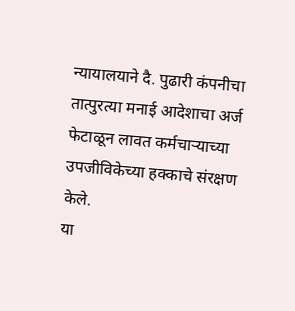न्यायालयाने दै. पुढारी कंपनीचा तात्पुरत्या मनाई आदेशाचा अर्ज फेटाळून लावत कर्मचाऱ्याच्या उपजीविकेच्या हक्काचे संरक्षण केले.
या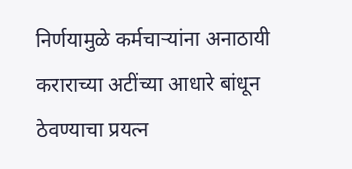निर्णयामुळे कर्मचाऱ्यांना अनाठायी कराराच्या अटींच्या आधारे बांधून ठेवण्याचा प्रयत्न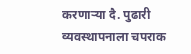करणाऱ्या दै. पुढारी व्यवस्थापनाला चपराक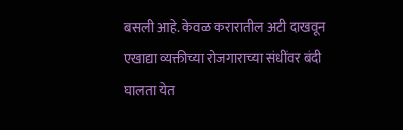बसली आहे. केवळ करारातील अटी दाखवून एखाद्या व्यक्तीच्या रोजगाराच्या संधींवर बंदी घालता येत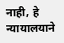नाही, हे न्यायालयाने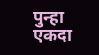पुन्हा एकदा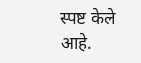स्पष्ट केले आहे.